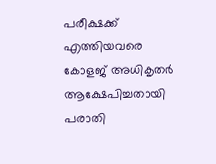പരീക്ഷക്ക് എത്തിയവരെ കോളജ് അധികൃതർ ആക്ഷേപിച്ചതായി പരാതി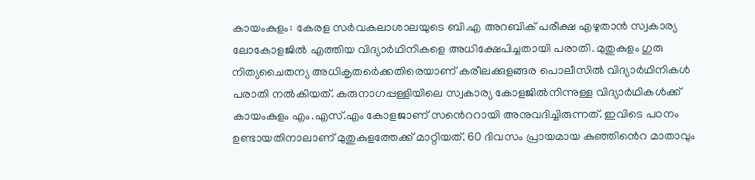കായംകുളം: കേരള സർവകലാശാലയുടെ ബി.എ അറബിക് പരീക്ഷ എഴുതാൻ സ്വകാര്യ ലോകോളജിൽ എത്തിയ വിദ്യാർഥിനികളെ അധിക്ഷേപിച്ചതായി പരാതി. മുതുകുളം ഗുരു നിത്യചൈതന്യ അധികൃതർെക്കതിരെയാണ് കരീലക്കുളങ്ങര പൊലീസിൽ വിദ്യാർഥിനികൾ പരാതി നൽകിയത്. കരുനാഗപ്പള്ളിയിലെ സ്വകാര്യ കോളജിൽനിന്നുള്ള വിദ്യാർഥികൾക്ക് കായംകുളം എം.എസ്.എം കോളജാണ് സൻെററായി അനുവദിച്ചിരുന്നത്. ഇവിടെ പഠനം ഉണ്ടായതിനാലാണ് മുതുകുളത്തേക്ക് മാറ്റിയത്. 60 ദിവസം പ്രായമായ കുഞ്ഞിൻെറ മാതാവും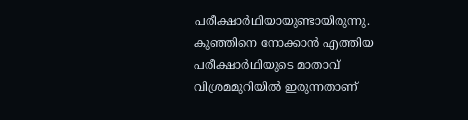പരീക്ഷാർഥിയായുണ്ടായിരുന്നു. കുഞ്ഞിനെ നോക്കാൻ എത്തിയ പരീക്ഷാർഥിയുടെ മാതാവ് വിശ്രമമുറിയിൽ ഇരുന്നതാണ്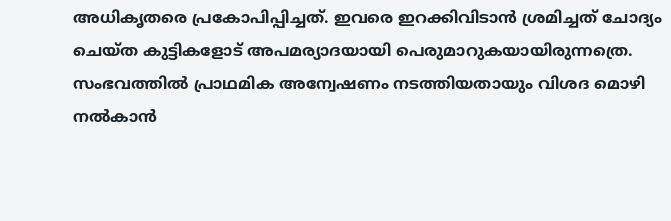അധികൃതരെ പ്രകോപിപ്പിച്ചത്. ഇവരെ ഇറക്കിവിടാൻ ശ്രമിച്ചത് ചോദ്യം ചെയ്ത കുട്ടികളോട് അപമര്യാദയായി പെരുമാറുകയായിരുന്നത്രെ. സംഭവത്തിൽ പ്രാഥമിക അന്വേഷണം നടത്തിയതായും വിശദ മൊഴി നൽകാൻ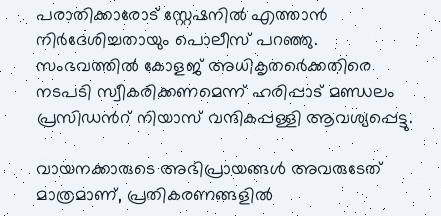പരാതിക്കാരോട് സ്റ്റേഷനിൽ എത്താൻ നിർദേശിച്ചതായും പൊലീസ് പറഞ്ഞു. സംഭവത്തിൽ കോളജ് അധികൃതർെക്കതിരെ നടപടി സ്വീകരിക്കണമെന്ന് ഹരിപ്പാട് മണ്ഡലം പ്രസിഡൻറ് നിയാസ് വന്ദികപ്പള്ളി ആവശ്യപ്പെട്ടു.

വായനക്കാരുടെ അഭിപ്രായങ്ങള്‍ അവരുടേത് മാത്രമാണ്, പ്രതികരണങ്ങളിൽ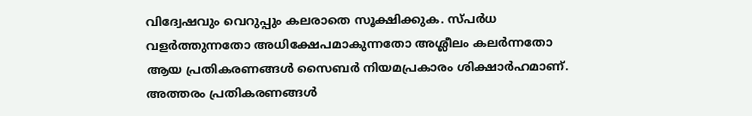വിദ്വേഷവും വെറുപ്പും കലരാതെ സൂക്ഷിക്കുക. സ്പർധ വളർത്തുന്നതോ അധിക്ഷേപമാകുന്നതോ അശ്ലീലം കലർന്നതോ ആയ പ്രതികരണങ്ങൾ സൈബർ നിയമപ്രകാരം ശിക്ഷാർഹമാണ്. അത്തരം പ്രതികരണങ്ങൾ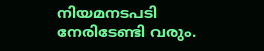നിയമനടപടി നേരിടേണ്ടി വരും.